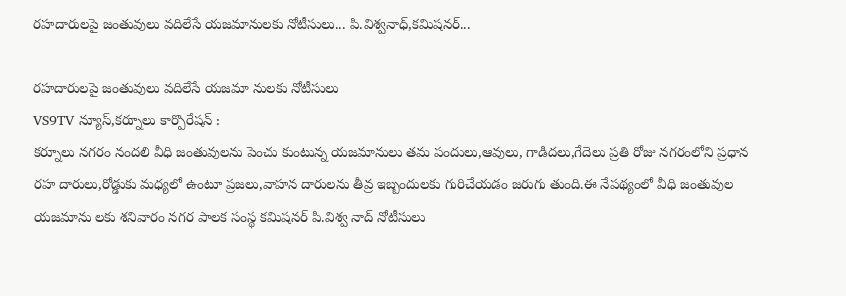రహదారులపై జంతువులు వదిలేసే యజమానులకు నోటీసులు... పి.విశ్వనాధ్,కమిషనర్...

రహదారులపై జంతువులు వదిలేసే యజమా నులకు నోటీసులు
VS9TV న్యూస్,కర్నూలు కార్పొరేషన్ :
కర్నూలు నగరం నందలి వీధి జంతువులను పెంచు కుంటున్న యజమానులు తమ పందులు,ఆవులు, గాడిదలు,గేదెలు ప్రతి రోజు నగరంలోని ప్రధాన రహ దారులు,రోడ్డుకు మధ్యలో ఉంటూ ప్రజలు,వాహన దారులను తీవ్ర ఇబ్బందులకు గురిచేయడం జరుగు తుంది.ఈ నేపథ్యంలో వీధి జంతువుల యజమాను లకు శనివారం నగర పాలక సంస్థ కమిషనర్ పి.విశ్వ నాద్ నోటీసులు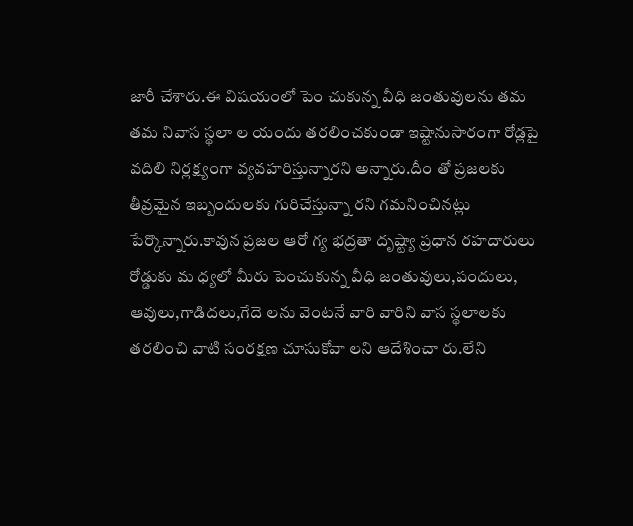జారీ చేశారు.ఈ విషయంలో పెం చుకున్న వీధి జంతువులను తమ తమ నివాస స్థలా ల యందు తరలించకుండా ఇష్టానుసారంగా రోడ్లపై వదిలి నిర్లక్ష్యంగా వ్యవహరిస్తున్నారని అన్నారు.దీం తో ప్రజలకు తీవ్రమైన ఇబ్బందులకు గురిచేస్తున్నా రని గమనించినట్లు పేర్కొన్నారు.కావున ప్రజల ఆరో గ్య భద్రతా దృష్ట్యా ప్రధాన రహదారులు రోడ్డుకు మ ధ్యలో మీరు పెంచుకున్న వీధి జంతువులు,పందులు, ఆవులు,గాడిదలు,గేదె లను వెంటనే వారి వారిని వాస స్థలాలకు తరలించి వాటి సంరక్షణ చూసుకోవా లని ఆదేశించా రు.లేని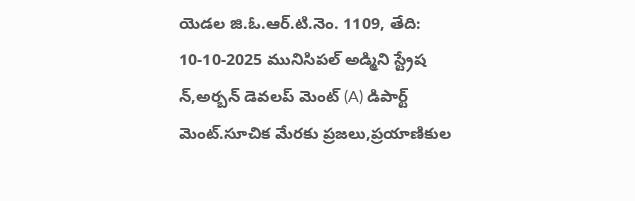యెడల జి.ఓ.ఆర్.టి.నెం. 1109, తేది: 10-10-2025 మునిసిపల్ అడ్మిని స్ట్రేష న్,అర్బన్ డెవలప్ మెంట్ (A) డిపార్ట్ మెంట్.సూచిక మేరకు ప్రజలు,ప్రయాణికుల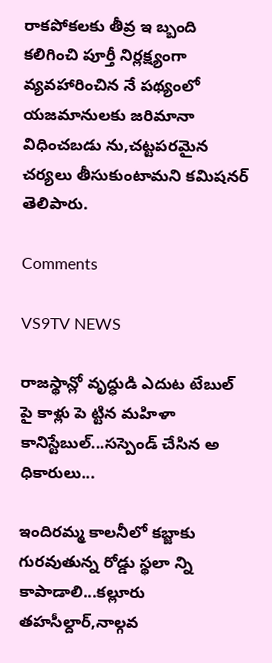రాకపోకలకు తీవ్ర ఇ బ్బంది కలిగించి పూర్తీ నిర్లక్ష్యంగా వ్యవహారించిన నే పథ్యంలో యజమానులకు జరిమానా విధించబడు ను,చట్టపరమైన చర్యలు తీసుకుంటామని కమిషనర్ తెలిపారు.

Comments

VS9TV NEWS

రాజస్థాన్లో వృద్ధుడి ఎదుట టేబుల్ పై కాళ్లు పె ట్టిన మహిళా కానిస్టేబుల్...సస్పెండ్ చేసిన అ ధికారులు...

ఇందిరమ్మ కాలనీలో కబ్జాకు గురవుతున్న రోడ్డు స్థలా న్ని కాపాడాలి...కల్లూరు తహసీల్దార్,నాల్గవ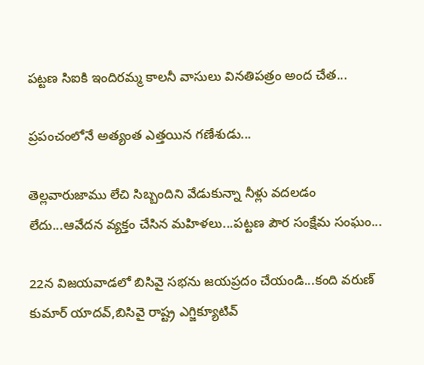పట్టణ సిఐకి ఇందిరమ్మ కాలనీ వాసులు వినతిపత్రం అంద చేత...

ప్రపంచంలోనే అత్యంత ఎత్తయిన గణేశుడు...

తెల్లవారుజాము లేచి సిబ్బందిని వేడుకున్నా నీళ్లు వదలడం లేదు...ఆవేదన వ్యక్తం చేసిన మహిళలు...పట్టణ పౌర సంక్షేమ సంఘం...

22న విజయవాడలో బిసివై సభను జయప్రదం చేయండి...కంది వరుణ్ కుమార్ యాదవ్,బిసివై రాష్ట్ర ఎగ్జిక్యూటివ్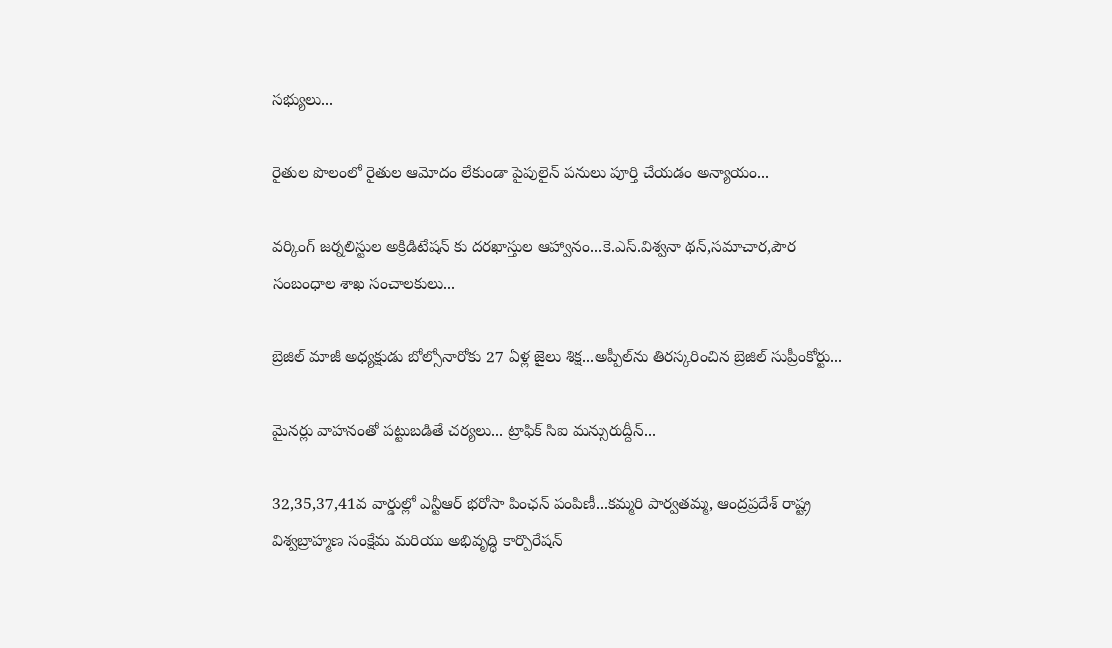సభ్యులు...

రైతుల పొలంలో రైతుల ఆమోదం లేకుండా పైపులైన్ పనులు పూర్తి చేయడం అన్యాయం...

వర్కింగ్ జర్నలిస్టుల అక్రిడిటేషన్ కు దరఖాస్తుల ఆహ్వానం...కె.ఎస్.విశ్వనా థన్,సమాచార,పౌర సంబంధాల శాఖ సంచాలకులు...

బ్రెజిల్ మాజీ అధ్యక్షుడు బోల్సోనారోకు 27 ఏళ్ల జైలు శిక్ష...అప్పీల్‌ను తిరస్కరించిన బ్రెజిల్ సుప్రీంకోర్టు...

మైనర్లు వాహనంతో పట్టుబడితే చర్యలు... ట్రాఫిక్ సిఐ మన్సురుద్దీన్...

32,35,37,41వ వార్డుల్లో ఎన్టీఆర్ భరోసా పింఛన్ పంపిణీ...కమ్మరి పార్వతమ్మ, ఆంద్రప్రదేశ్ రాష్ట్ర విశ్వబ్రాహ్మణ సంక్షేమ మరియు అభివృద్ధి కార్పొరేషన్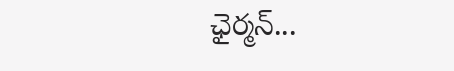ఛైర్మన్...